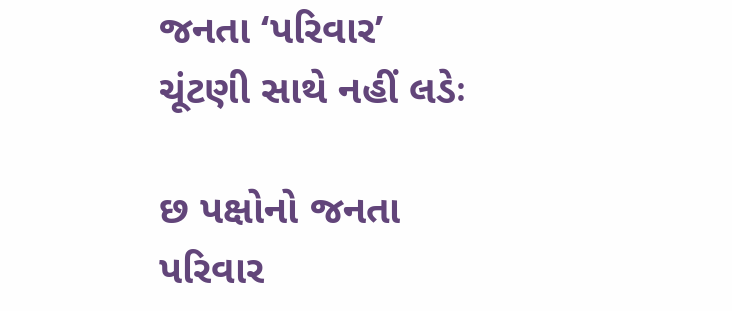જનતા ‘પરિવાર’ ચૂંટણી સાથે નહીં લડેઃ

છ પક્ષોનો જનતા પરિવાર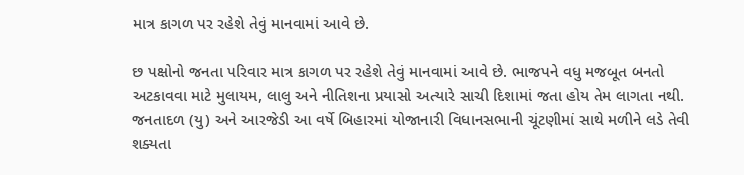માત્ર કાગળ પર રહેશે તેવું માનવામાં આવે છે.

છ પક્ષોનો જનતા પરિવાર માત્ર કાગળ પર રહેશે તેવું માનવામાં આવે છે. ભાજપને વધુ મજબૂત બનતો અટકાવવા માટે મુલાયમ, લાલુ અને નીતિશના પ્રયાસો અત્યારે સાચી દિશામાં જતા હોય તેમ લાગતા નથી. જનતાદળ (યુ) અને આરજેડી આ વર્ષે બિહારમાં યોજાનારી વિધાનસભાની ચૂંટણીમાં સાથે મળીને લડે તેવી શક્યતા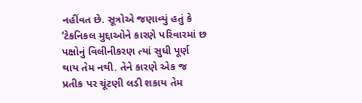નહીંવત છે. સૂત્રોએ જણાવ્યું હતું કે ‘ટેકનિકલ મુદ્દાઓને કારણે પરિવારમાં છ પક્ષોનું વિલીનીકરણ ત્યાં સુધી પૂર્ણ થાય તેમ નથી. તેને કારણે એક જ પ્રતીક પર ચૂંટણી લડી શકાય તેમ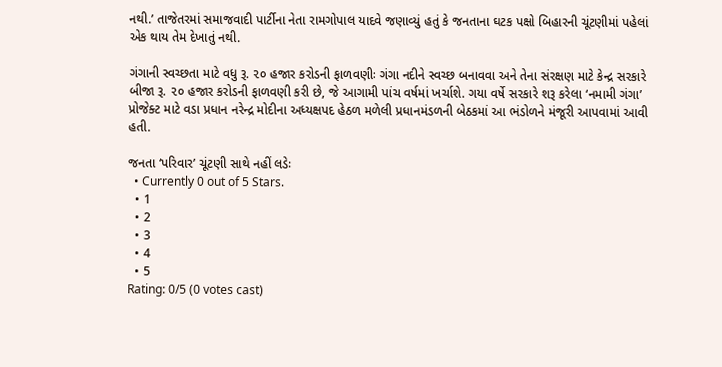નથી.’ તાજેતરમાં સમાજવાદી પાર્ટીના નેતા રામગોપાલ યાદવે જણાવ્યું હતું કે જનતાના ઘટક પક્ષો બિહારની ચૂંટણીમાં પહેલાં એક થાય તેમ દેખાતું નથી.

ગંગાની સ્વચ્છતા માટે વધુ રૂ. ૨૦ હજાર કરોડની ફાળવણીઃ ગંગા નદીને સ્વચ્છ બનાવવા અને તેના સંરક્ષણ માટે કેન્દ્ર સરકારે બીજા રૂ. ૨૦ હજાર કરોડની ફાળવણી કરી છે, જે આગામી પાંચ વર્ષમાં ખર્ચાશે. ગયા વર્ષે સરકારે શરૂ કરેલા ‘નમામી ગંગા’ પ્રોજેક્ટ માટે વડા પ્રધાન નરેન્દ્ર મોદીના અધ્યક્ષપદ હેઠળ મળેલી પ્રધાનમંડળની બેઠકમાં આ ભંડોળને મંજૂરી આપવામાં આવી હતી.

જનતા ‘પરિવાર’ ચૂંટણી સાથે નહીં લડેઃ
  • Currently 0 out of 5 Stars.
  • 1
  • 2
  • 3
  • 4
  • 5
Rating: 0/5 (0 votes cast)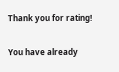Thank you for rating!

You have already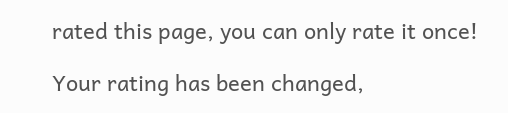rated this page, you can only rate it once!

Your rating has been changed,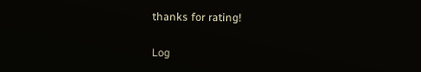thanks for rating!

Log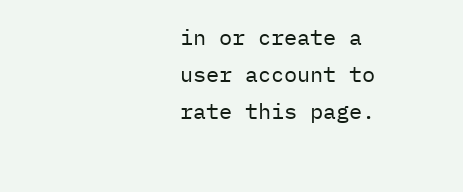in or create a user account to rate this page.